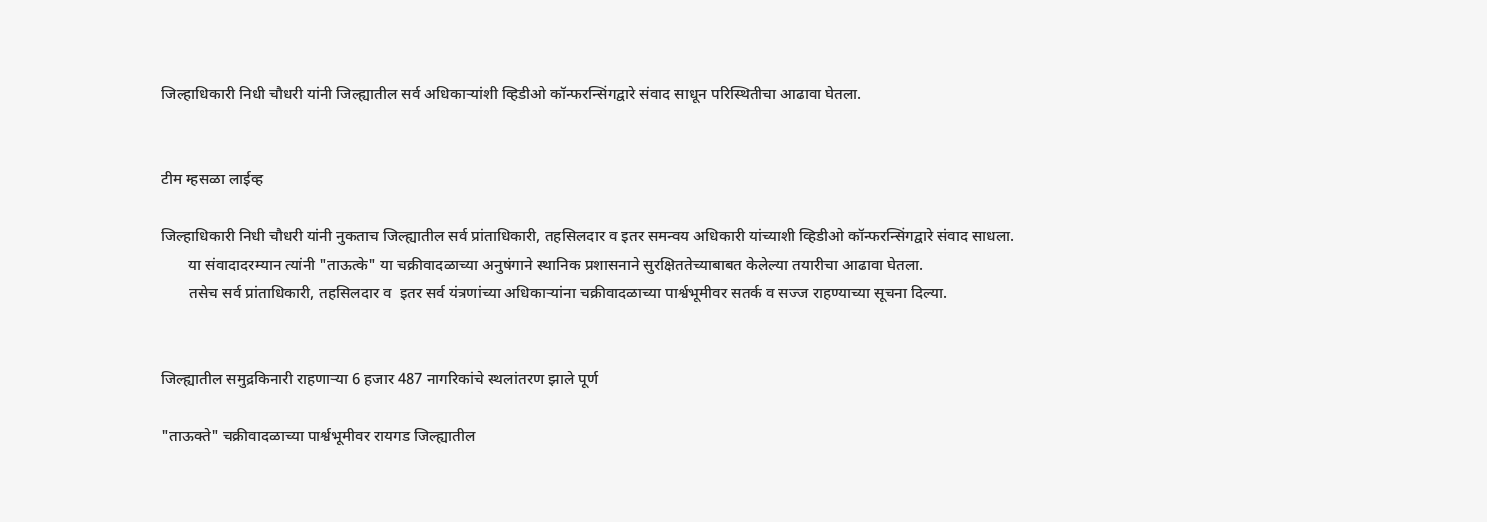जिल्हाधिकारी निधी चौधरी यांनी जिल्ह्यातील सर्व अधिकाऱ्यांशी व्हिडीओ कॉन्फरन्सिंगद्वारे संवाद साधून परिस्थितीचा आढावा घेतला.


टीम म्हसळा लाईव्ह

जिल्हाधिकारी निधी चौधरी यांनी नुकताच जिल्ह्यातील सर्व प्रांताधिकारी, तहसिलदार व इतर समन्वय अधिकारी यांच्याशी व्हिडीओ कॉन्फरन्सिंगद्वारे संवाद साधला.
       या संवादादरम्यान त्यांनी "ताऊत्के" या चक्रीवादळाच्या अनुषंगाने स्थानिक प्रशासनाने सुरक्षिततेच्याबाबत केलेल्या तयारीचा आढावा घेतला.
       तसेच सर्व प्रांताधिकारी, तहसिलदार व  इतर सर्व यंत्रणांच्या अधिकाऱ्यांना चक्रीवादळाच्या पार्श्वभूमीवर सतर्क व सज्ज राहण्याच्या सूचना दिल्या.


जिल्ह्यातील समुद्रकिनारी राहणाऱ्या 6 हजार 487 नागरिकांचे स्थलांतरण झाले पूर्ण

"ताऊक्ते" चक्रीवादळाच्या पार्श्वभूमीवर रायगड जिल्ह्यातील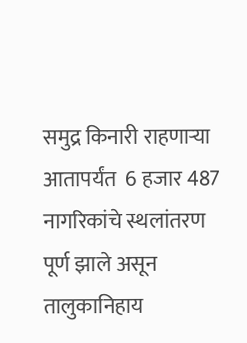समुद्र किनारी राहणाऱ्या आतापर्यंत  6 हजार 487 नागरिकांचे स्थलांतरण पूर्ण झाले असून तालुकानिहाय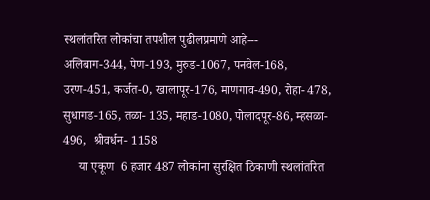स्थलांतरित लोकांचा तपशील पुढीलप्रमाणे आहे---
अलिबाग-344, पेण-193, मुरुड-1067, पनवेल-168, उरण-451, कर्जत-0, खालापूर-176, माणगाव-490, रोहा- 478, सुधागड-165, तळा- 135, महाड-1080, पोलादपूर-86, म्हसळा- 496,  श्रीवर्धन- 1158
     या एकूण  6 हजार 487 लोकांना सुरक्षित ठिकाणी स्थलांतरित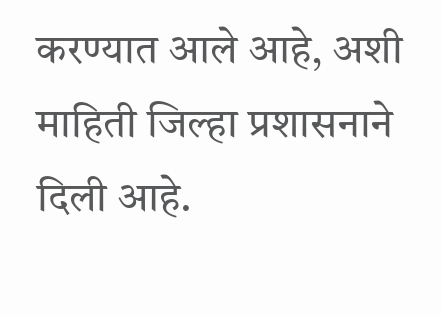करण्यात आले आहे, अशी माहिती जिल्हा प्रशासनाने दिली आहे.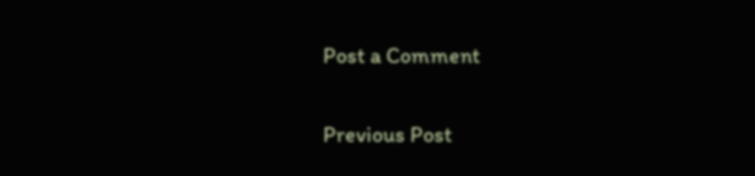Post a Comment

Previous Post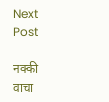Next Post

नक्की वाचा